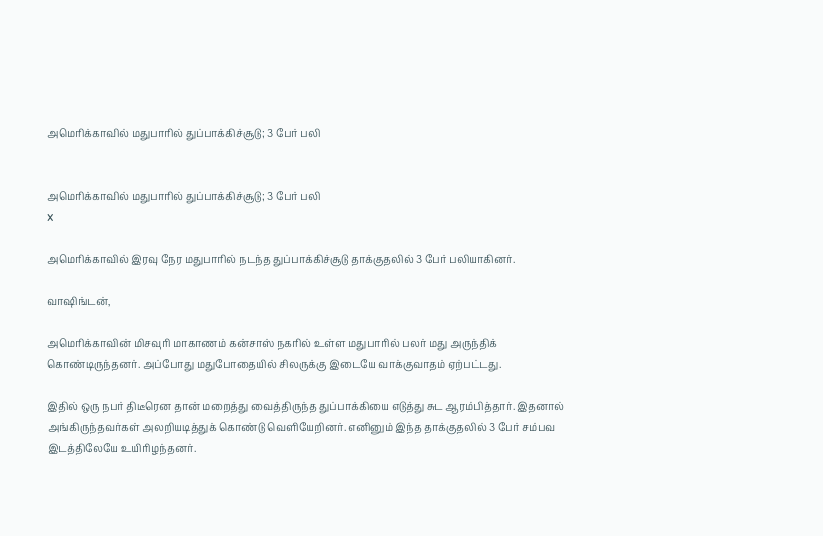அமெரிக்காவில் மதுபாரில் துப்பாக்கிச்சூடு; 3 பேர் பலி


அமெரிக்காவில் மதுபாரில் துப்பாக்கிச்சூடு; 3 பேர் பலி
x

அமெரிக்காவில் இரவு நேர மதுபாரில் நடந்த துப்பாக்கிச்சூடு தாக்குதலில் 3 பேர் பலியாகினர்.

வாஷிங்டன்,

அமெரிக்காவின் மிசவுரி மாகாணம் கன்சாஸ் நகரில் உள்ள மதுபாரில் பலர் மது அருந்திக் கொண்டிருந்தனர். அப்போது மதுபோதையில் சிலருக்கு இடையே வாக்குவாதம் ஏற்பட்டது.

இதில் ஒரு நபர் திடீரென தான் மறைத்து வைத்திருந்த துப்பாக்கியை எடுத்து சுட ஆரம்பித்தார். இதனால் அங்கிருந்தவர்கள் அலறியடித்துக் கொண்டு வெளியேறினர். எனினும் இந்த தாக்குதலில் 3 பேர் சம்பவ இடத்திலேயே உயிரிழந்தனர்.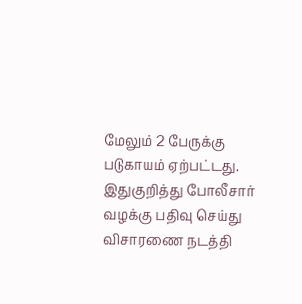மேலும் 2 பேருக்கு படுகாயம் ஏற்பட்டது. இதுகுறித்து போலீசார் வழக்கு பதிவு செய்து விசாரணை நடத்தி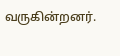வருகின்றனர்.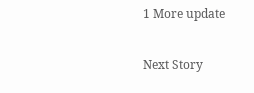1 More update

Next Story